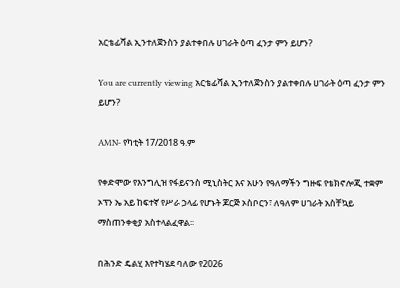አርቴፊሻል ኢንተለጀንስን ያልተቀበሉ ሀገራት ዕጣ ፈንታ ምን ይሆን?

You are currently viewing አርቴፊሻል ኢንተለጀንስን ያልተቀበሉ ሀገራት ዕጣ ፈንታ ምን ይሆን?

AMN- የካቲት 17/2018 ዓ.ም

የቀድሞው የእንግሊዝ የፋይናንስ ሚኒስትር እና አሁን የዓለማችን ግዙፍ የቴክኖሎጂ ተቋም ኦፕን ኤ አይ ከፍተኛ የሥራ ኃላፊ የሆኑት ጆርጅ ኦስቦርን፣ ለዓለም ሀገራት አስቸኳይ ማስጠንቀቂያ አስተላልፈዋል፡፡

በሕንድ ዴልሂ እየተካሄደ ባለው የ2026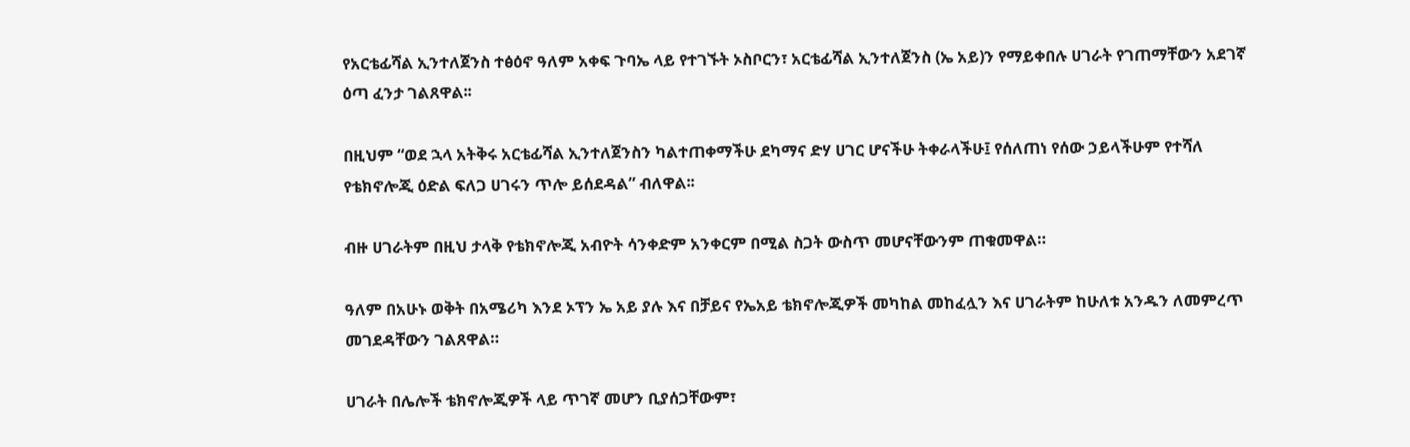የአርቴፊሻል ኢንተለጀንስ ተፅዕኖ ዓለም አቀፍ ጉባኤ ላይ የተገኙት ኦስቦርን፣ አርቴፊሻል ኢንተለጀንስ (ኤ አይ)ን የማይቀበሉ ሀገራት የገጠማቸውን አደገኛ ዕጣ ፈንታ ገልጸዋል፡፡

በዚህም “ወደ ኋላ አትቅሩ አርቴፊሻል ኢንተለጀንስን ካልተጠቀማችሁ ደካማና ድሃ ሀገር ሆናችሁ ትቀራላችሁ፤ የሰለጠነ የሰው ኃይላችሁም የተሻለ የቴክኖሎጂ ዕድል ፍለጋ ሀገሩን ጥሎ ይሰደዳል” ብለዋል፡፡

ብዙ ሀገራትም በዚህ ታላቅ የቴክኖሎጂ አብዮት ሳንቀድም አንቀርም በሚል ስጋት ውስጥ መሆናቸውንም ጠቁመዋል።

ዓለም በአሁኑ ወቅት በአሜሪካ እንደ ኦፕን ኤ አይ ያሉ እና በቻይና የኤአይ ቴክኖሎጂዎች መካከል መከፈሏን እና ሀገራትም ከሁለቱ አንዱን ለመምረጥ መገደዳቸውን ገልጸዋል።

ሀገራት በሌሎች ቴክኖሎጂዎች ላይ ጥገኛ መሆን ቢያሰጋቸውም፣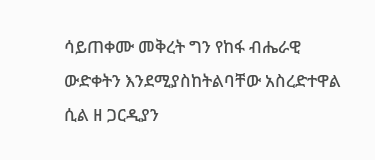ሳይጠቀሙ መቅረት ግን የከፋ ብሔራዊ ውድቀትን እንደሚያስከትልባቸው አስረድተዋል ሲል ዘ ጋርዲያን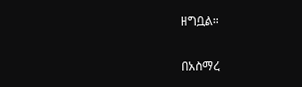ዘግቧል።

በአስማረ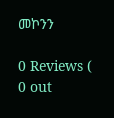መኮንን

0 Reviews ( 0 out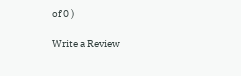of 0 )

Write a Review